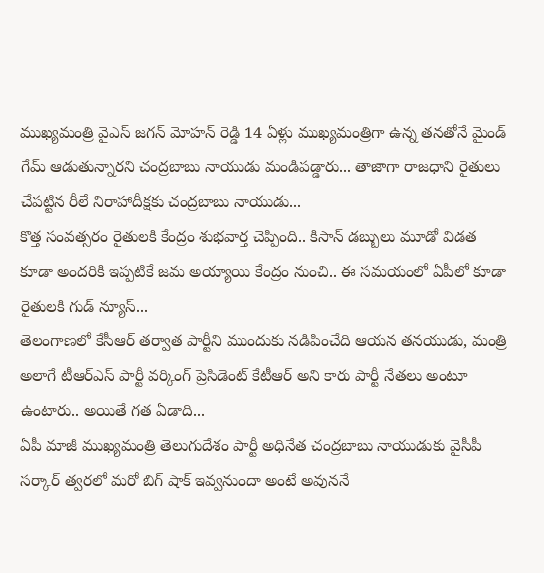ముఖ్యమంత్రి వైఎస్ జగన్ మోహన్ రెడ్డి 14 ఏళ్లు ముఖ్యమంత్రిగా ఉన్న తనతోనే మైండ్ గేమ్ ఆడుతున్నారని చంద్రబాబు నాయుడు మండిపడ్డారు... తాజాగా రాజధాని రైతులు చేపట్టిన రీలే నిరాహాదీక్షకు చంద్రబాబు నాయుడు...
కొత్త సంవత్సరం రైతులకి కేంద్రం శుభవార్త చెప్పింది.. కిసాన్ డబ్బులు మూడో విడత కూడా అందరికి ఇప్పటికే జమ అయ్యాయి కేంద్రం నుంచి.. ఈ సమయంలో ఏపీలో కూడా రైతులకి గుడ్ న్యూస్...
తెలంగాణలో కేసీఆర్ తర్వాత పార్టీని ముందుకు నడిపించేది ఆయన తనయుడు, మంత్రి అలాగే టీఆర్ఎస్ పార్టీ వర్కింగ్ ప్రెసిడెంట్ కేటీఆర్ అని కారు పార్టీ నేతలు అంటూ ఉంటారు.. అయితే గత ఏడాది...
ఏపీ మాజీ ముఖ్యమంత్రి తెలుగుదేశం పార్టీ అధినేత చంద్రబాబు నాయుడుకు వైసీపీ సర్కార్ త్వరలో మరో బిగ్ షాక్ ఇవ్వనుందా అంటే అవుననే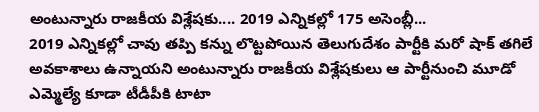అంటున్నారు రాజకీయ విశ్లేషకు.... 2019 ఎన్నికల్లో 175 అసెంబ్లీ...
2019 ఎన్నికల్లో చావు తప్పి కన్ను లొట్టపోయిన తెలుగుదేశం పార్టీకి మరో షాక్ తగిలే అవకాశాలు ఉన్నాయని అంటున్నారు రాజకీయ విశ్లేషకులు ఆ పార్టీనుంచి మూడో ఎమ్మెల్యే కూడా టీడీపీకి టాటా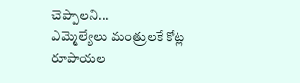చెప్పాలని...
ఎమ్మెల్యేలు మంత్రులకే కోట్ల రూపాయల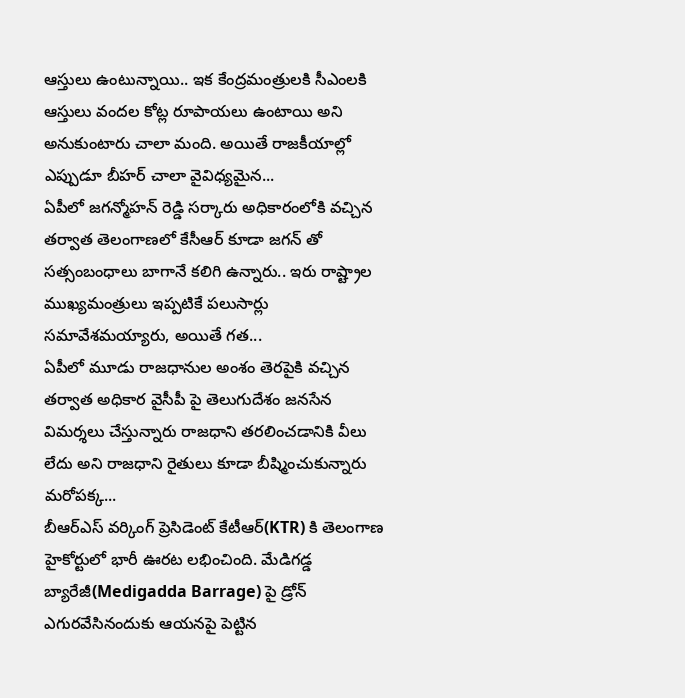ఆస్తులు ఉంటున్నాయి.. ఇక కేంద్రమంత్రులకి సీఎంలకి ఆస్తులు వందల కోట్ల రూపాయలు ఉంటాయి అని అనుకుంటారు చాలా మంది. అయితే రాజకీయాల్లో ఎప్పుడూ బీహర్ చాలా వైవిధ్యమైన...
ఏపీలో జగన్మోహన్ రెడ్డి సర్కారు అధికారంలోకి వచ్చిన తర్వాత తెలంగాణలో కేసీఆర్ కూడా జగన్ తో సత్సంబంధాలు బాగానే కలిగి ఉన్నారు.. ఇరు రాష్ట్రాల ముఖ్యమంత్రులు ఇప్పటికే పలుసార్లు సమావేశమయ్యారు, అయితే గత...
ఏపీలో మూడు రాజధానుల అంశం తెరపైకి వచ్చిన తర్వాత అధికార వైసీపీ పై తెలుగుదేశం జనసేన విమర్శలు చేస్తున్నారు రాజధాని తరలించడానికి వీలు లేదు అని రాజధాని రైతులు కూడా బీష్మించుకున్నారు మరోపక్క...
బీఆర్ఎస్ వర్కింగ్ ప్రెసిడెంట్ కేటీఆర్(KTR) కి తెలంగాణ హైకోర్టులో భారీ ఊరట లభించింది. మేడిగడ్డ బ్యారేజీ(Medigadda Barrage) పై డ్రోన్ ఎగురవేసినందుకు ఆయనపై పెట్టిన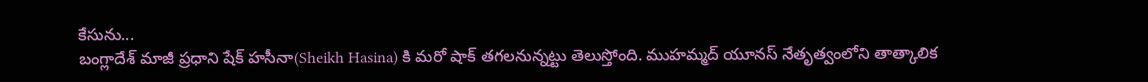కేసును...
బంగ్లాదేశ్ మాజీ ప్రధాని షేక్ హసీనా(Sheikh Hasina) కి మరో షాక్ తగలనున్నట్టు తెలుస్తోంది. ముహమ్మద్ యూనస్ నేతృత్వంలోని తాత్కాలిక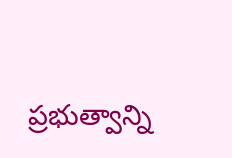ప్రభుత్వాన్ని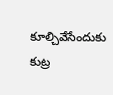కూల్చివేసేందుకు కుట్ర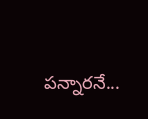పన్నారనే...